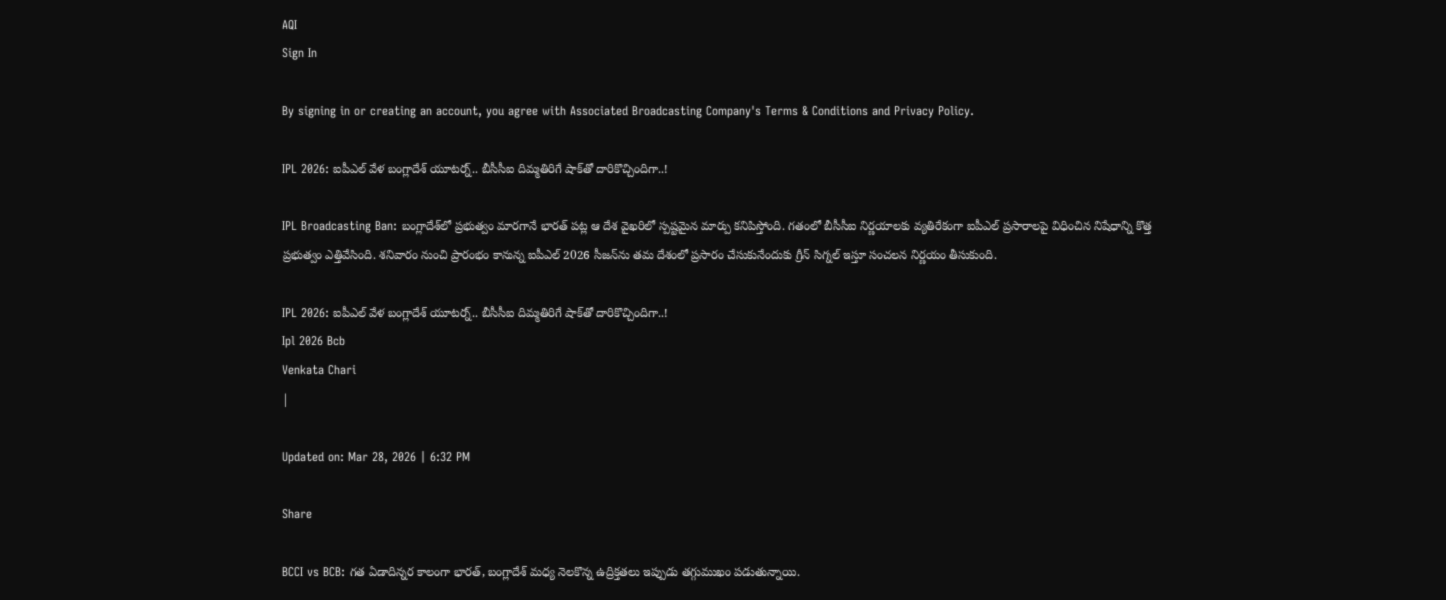AQI
Sign In

By signing in or creating an account, you agree with Associated Broadcasting Company's Terms & Conditions and Privacy Policy.

IPL 2026: ఐపీఎల్ వేళ బంగ్లాదేశ్ యూటర్న్.. బీసీసీఐ దిమ్మతిరిగే షాక్‌తో దారికొచ్చిందిగా..!

IPL Broadcasting Ban: బంగ్లాదేశ్‌లో ప్రభుత్వం మారగానే భారత్ పట్ల ఆ దేశ వైఖరిలో స్పష్టమైన మార్పు కనిపిస్తోంది. గతంలో బీసీసీఐ నిర్ణయాలకు వ్యతిరేకంగా ఐపీఎల్ ప్రసారాలపై విధించిన నిషేధాన్ని కొత్త ప్రభుత్వం ఎత్తివేసింది. శనివారం నుంచి ప్రారంభం కానున్న ఐపీఎల్ 2026 సీజన్‌ను తమ దేశంలో ప్రసారం చేసుకునేందుకు గ్రీన్ సిగ్నల్ ఇస్తూ సంచలన నిర్ణయం తీసుకుంది.

IPL 2026: ఐపీఎల్ వేళ బంగ్లాదేశ్ యూటర్న్.. బీసీసీఐ దిమ్మతిరిగే షాక్‌తో దారికొచ్చిందిగా..!
Ipl 2026 Bcb
Venkata Chari
|

Updated on: Mar 28, 2026 | 6:32 PM

Share

BCCI vs BCB: గత ఏడాదిన్నర కాలంగా భారత్, బంగ్లాదేశ్ మధ్య నెలకొన్న ఉద్రిక్తతలు ఇప్పుడు తగ్గుముఖం పడుతున్నాయి.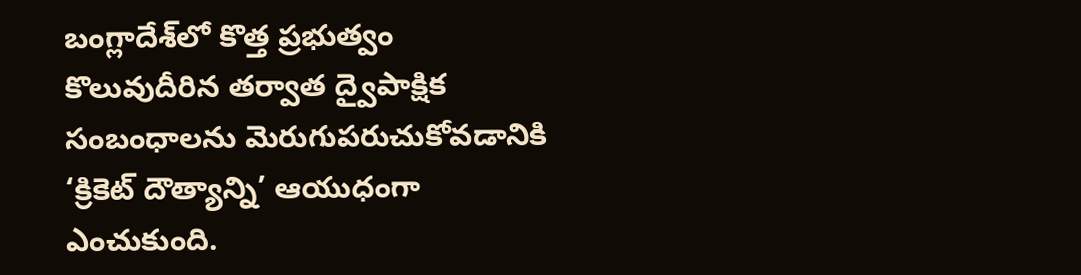బంగ్లాదేశ్‌లో కొత్త ప్రభుత్వం కొలువుదీరిన తర్వాత ద్వైపాక్షిక సంబంధాలను మెరుగుపరుచుకోవడానికి ‘క్రికెట్ దౌత్యాన్ని’ ఆయుధంగా ఎంచుకుంది.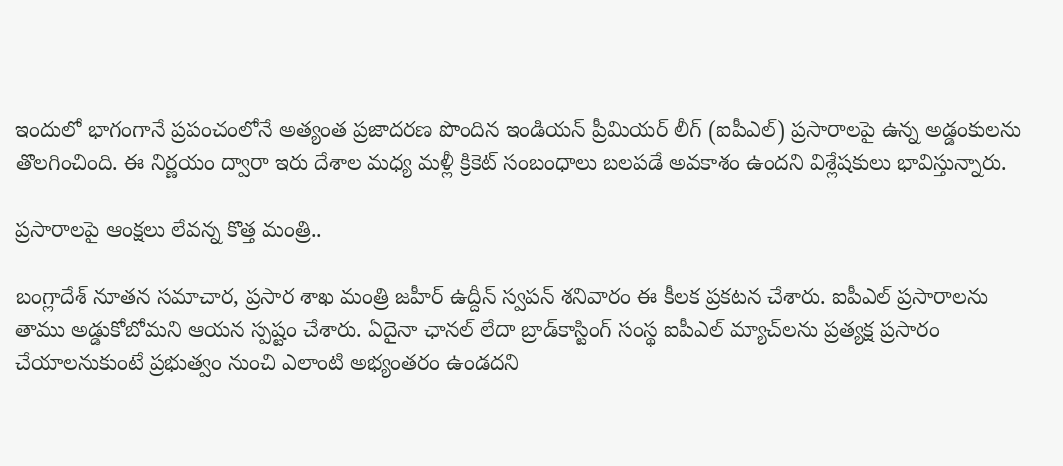ఇందులో భాగంగానే ప్రపంచంలోనే అత్యంత ప్రజాదరణ పొందిన ఇండియన్ ప్రీమియర్ లీగ్ (ఐపీఎల్) ప్రసారాలపై ఉన్న అడ్డంకులను తొలగించింది. ఈ నిర్ణయం ద్వారా ఇరు దేశాల మధ్య మళ్లీ క్రికెట్ సంబంధాలు బలపడే అవకాశం ఉందని విశ్లేషకులు భావిస్తున్నారు.

ప్రసారాలపై ఆంక్షలు లేవన్న కొత్త మంత్రి..

బంగ్లాదేశ్ నూతన సమాచార, ప్రసార శాఖ మంత్రి జహీర్ ఉద్దీన్ స్వపన్ శనివారం ఈ కీలక ప్రకటన చేశారు. ఐపీఎల్ ప్రసారాలను తాము అడ్డుకోబోమని ఆయన స్పష్టం చేశారు. ఏదైనా ఛానల్ లేదా బ్రాడ్‌కాస్టింగ్ సంస్థ ఐపీఎల్ మ్యాచ్‌లను ప్రత్యక్ష ప్రసారం చేయాలనుకుంటే ప్రభుత్వం నుంచి ఎలాంటి అభ్యంతరం ఉండదని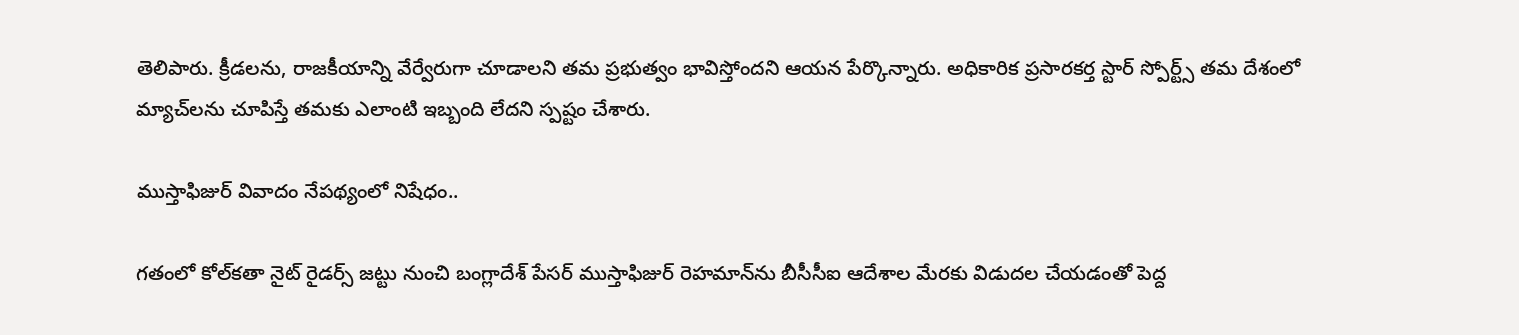తెలిపారు. క్రీడలను, రాజకీయాన్ని వేర్వేరుగా చూడాలని తమ ప్రభుత్వం భావిస్తోందని ఆయన పేర్కొన్నారు. అధికారిక ప్రసారకర్త స్టార్ స్పోర్ట్స్ తమ దేశంలో మ్యాచ్‌లను చూపిస్తే తమకు ఎలాంటి ఇబ్బంది లేదని స్పష్టం చేశారు.

ముస్తాఫిజుర్ వివాదం నేపథ్యంలో నిషేధం..

గతంలో కోల్‌కతా నైట్ రైడర్స్ జట్టు నుంచి బంగ్లాదేశ్ పేసర్ ముస్తాఫిజుర్ రెహమాన్‌ను బీసీసీఐ ఆదేశాల మేరకు విడుదల చేయడంతో పెద్ద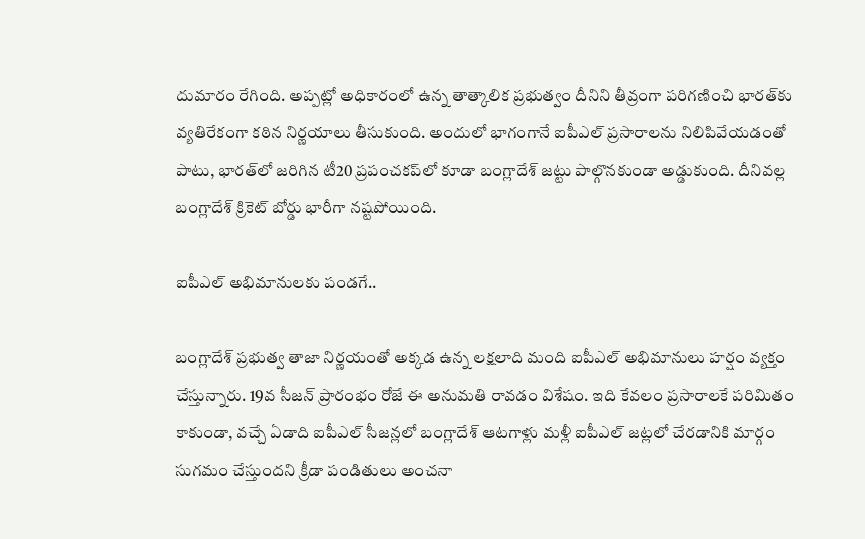దుమారం రేగింది. అప్పట్లో అధికారంలో ఉన్న తాత్కాలిక ప్రభుత్వం దీనిని తీవ్రంగా పరిగణించి భారత్‌కు వ్యతిరేకంగా కఠిన నిర్ణయాలు తీసుకుంది. అందులో భాగంగానే ఐపీఎల్ ప్రసారాలను నిలిపివేయడంతో పాటు, భారత్‌లో జరిగిన టీ20 ప్రపంచకప్‌లో కూడా బంగ్లాదేశ్ జట్టు పాల్గొనకుండా అడ్డుకుంది. దీనివల్ల బంగ్లాదేశ్ క్రికెట్ బోర్డు భారీగా నష్టపోయింది.

ఐపీఎల్ అభిమానులకు పండగే..

బంగ్లాదేశ్ ప్రభుత్వ తాజా నిర్ణయంతో అక్కడ ఉన్న లక్షలాది మంది ఐపీఎల్ అభిమానులు హర్షం వ్యక్తం చేస్తున్నారు. 19వ సీజన్ ప్రారంభం రోజే ఈ అనుమతి రావడం విశేషం. ఇది కేవలం ప్రసారాలకే పరిమితం కాకుండా, వచ్చే ఏడాది ఐపీఎల్ సీజన్లలో బంగ్లాదేశ్ ఆటగాళ్లు మళ్లీ ఐపీఎల్ జట్లలో చేరడానికి మార్గం సుగమం చేస్తుందని క్రీడా పండితులు అంచనా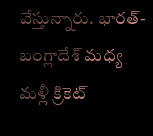వేస్తున్నారు. భారత్-బంగ్లాదేశ్ మధ్య మళ్లీ క్రికెట్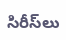సిరీస్‌లు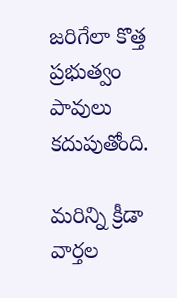జరిగేలా కొత్త ప్రభుత్వం పావులు కదుపుతోంది.

మరిన్ని క్రీడా వార్తల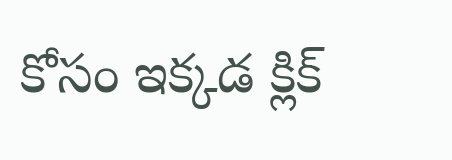కోసం ఇక్కడ క్లిక్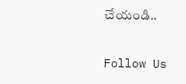చేయండి..

Follow Us